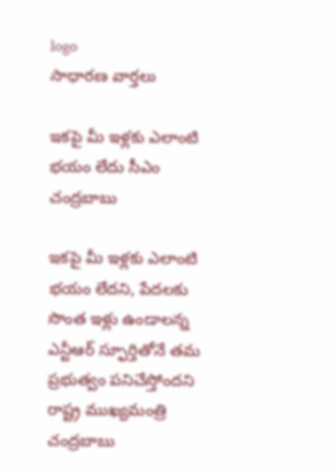logo
సాధారణ వార్తలు

ఇకపై మీ ఇళ్లకు ఎలాంటి భయం లేదు సీఎం చంద్రబాబు

ఇకపై మీ ఇళ్లకు ఎలాంటి భయం లేదని, పేదలకు సొంత ఇళ్లు ఉండాలన్న ఎన్టీఆర్ స్ఫూర్తితోనే తమ ప్రభుత్వం పనిచేస్తోందని రాష్ట్ర ముఖ్యమంత్రి చంద్రబాబు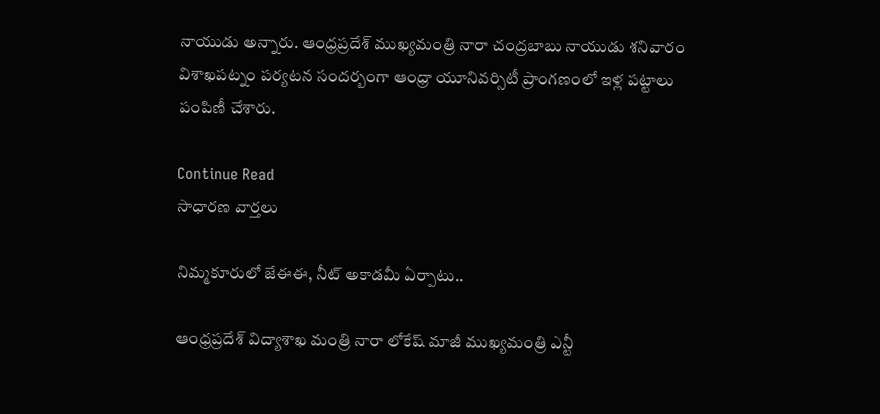నాయుడు అన్నారు. ఆంధ్రప్రదేశ్ ముఖ్యమంత్రి నారా చంద్రబాబు నాయుడు శనివారం విశాఖపట్నం పర్యటన సందర్బంగా ఆంధ్రా యూనివర్సిటీ ప్రాంగణంలో ఇళ్ల పట్టాలు పంపిణీ చేశారు.

Continue Read
సాధారణ వార్తలు

నిమ్మకూరులో జేఈఈ, నీట్ అకాడమీ ఏర్పాటు..

ఆంధ్రప్రదేశ్ విద్యాశాఖ మంత్రి నారా లోకేష్ మాజీ ముఖ్యమంత్రి ఎన్టీ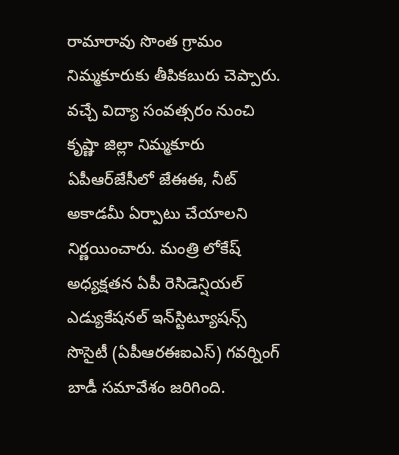రామారావు సొంత గ్రామం నిమ్మకూరుకు తీపికబురు చెప్పారు. వచ్చే విద్యా సంవత్సరం నుంచి కృష్ణా జిల్లా నిమ్మకూరు ఏపీఆర్‌జేసీలో జేఈఈ, నీట్ అకాడమీ ఏర్పాటు చేయాలని నిర్ణయించారు. మంత్రి లోకేష్ అధ్యక్షతన ఏపీ రెసిడెన్షియల్ ఎడ్యుకేషనల్ ఇన్‌స్టిట్యూషన్స్ సొసైటీ (ఏపీఆరఈఐఎస్) గవర్నింగ్ బాడీ సమావేశం జరిగింది.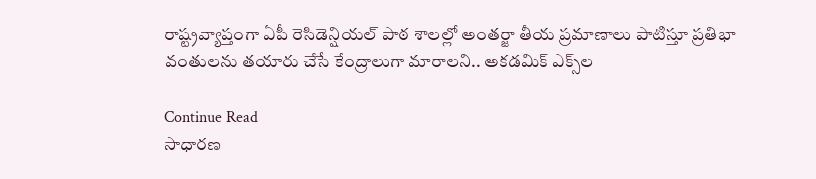రాష్ట్రవ్యాప్తంగా ఏపీ రెసిడెన్షియల్ పాఠ శాలల్లో అంతర్జా తీయ ప్రమాణాలు పాటిస్తూ ప్రతిభా వంతులను తయారు చేసే కేంద్రాలుగా మారాలని.. అకడమిక్ ఎక్స్‌ల

Continue Read
సాధారణ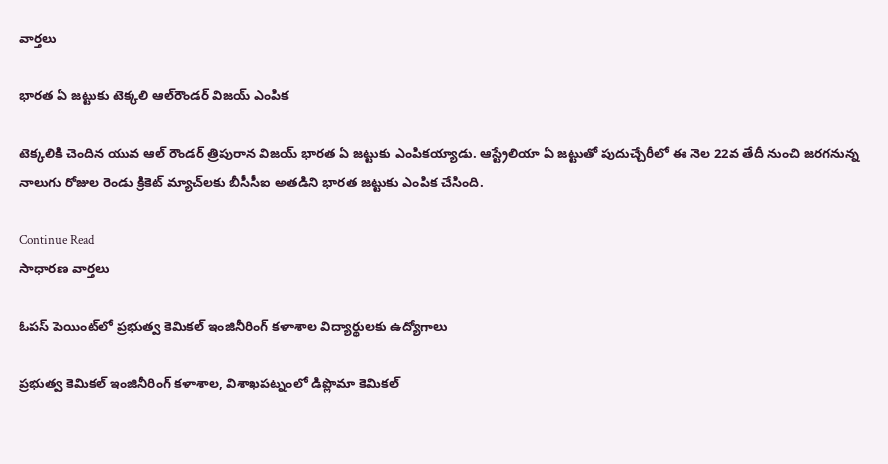వార్తలు

భారత ఏ జట్టుకు టెక్కలి ఆల్‌రౌండర్ విజయ్ ఎంపిక

టెక్కలికి చెందిన యువ ఆల్ రౌండర్ త్రిపురాన విజయ్ భారత ఏ జట్టుకు ఎంపికయ్యాడు. ఆస్ట్రేలియా ఏ జట్టుతో పుదుచ్చేరీలో ఈ నెల 22వ తేదీ నుంచి జరగనున్న నాలుగు రోజుల రెండు క్రికెట్ మ్యాచ్‌లకు బీసీసీఐ అతడిని భారత జట్టుకు ఎంపిక చేసింది.

Continue Read
సాధారణ వార్తలు

ఓపస్ పెయింట్‌లో ప్రభుత్వ కెమికల్ ఇంజినీరింగ్ కళాశాల విద్యార్థులకు ఉద్యోగాలు

ప్రభుత్వ కెమికల్ ఇంజినీరింగ్ కళాశాల, విశాఖపట్నంలో డిప్లొమా కెమికల్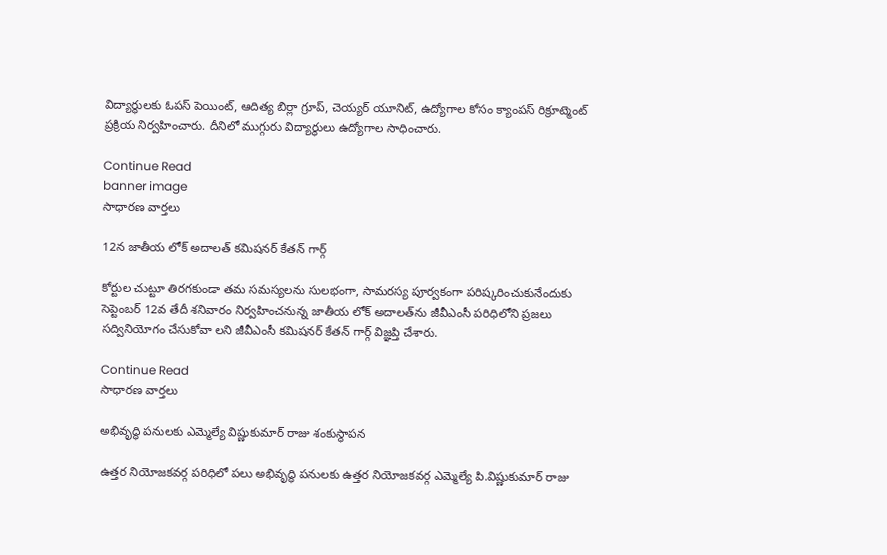విద్యార్థులకు ఓపస్ పెయింట్, ఆదిత్య బిర్లా గ్రూప్, చెయ్యర్ యూనిట్, ఉద్యోగాల కోసం క్యాంపస్ రిక్రూట్మెంట్ ప్రక్రియ నిర్వహించారు. దీనిలో ముగ్గురు విద్యార్థులు ఉద్యోగాల సాధించారు.

Continue Read
banner image
సాధారణ వార్తలు

12న జాతీయ లోక్ అదాలత్ కమిషనర్ కేతన్ గార్గ్

కోర్టుల చుట్టూ తిరగకుండా తమ సమస్యలను సులభంగా, సామరస్య పూర్వకంగా పరిష్కరించుకునేందుకు సెప్టెంబర్ 12వ తేదీ శనివారం నిర్వహించనున్న జాతీయ లోక్ అదాలత్‌ను జీవీఎంసీ పరిధిలోని ప్రజలు సద్వినియోగం చేసుకోవా లని జీవీఎంసీ కమిషనర్ కేతన్ గార్గ్ విజ్ఞప్తి చేశారు.

Continue Read
సాధారణ వార్తలు

అభివృద్ధి పనులకు ఎమ్మెల్యే విష్ణుకుమార్ రాజు శంకుస్థాపన

ఉత్తర నియోజకవర్గ పరిధిలో పలు అభివృద్ధి పనులకు ఉత్తర నియోజకవర్గ ఎమ్మెల్యే పి.విష్ణుకుమార్ రాజు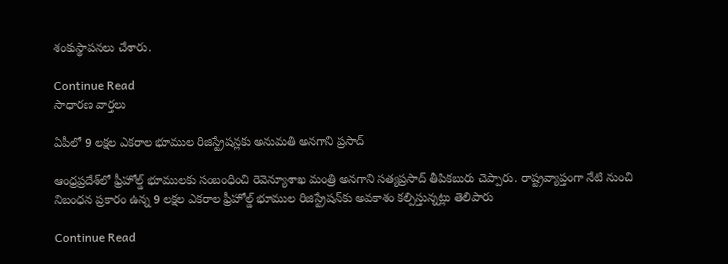శంకుస్థాపనలు చేశారు.

Continue Read
సాధారణ వార్తలు

ఏపీలో 9 లక్షల ఎకరాల భూముల రిజిస్ట్రేషన్లకు అనుమతి అనగాని ప్రసాద్

ఆంధ్రప్రదేశ్‌లో ఫ్రీహోల్డ్ భూములకు సంబంధించి రెవెన్యూశాఖ మంత్రి అనగాని సత్యప్రసాద్ తీపికబురు చెప్పారు. రాష్ట్రవ్యాప్తంగా నేటి నుంచి నిబంధన ప్రకారం ఉన్న 9 లక్షల ఎకరాల ఫ్రీహోల్డ్ భూముల రిజిస్ట్రేషన్‌కు అవకాశం కల్పిస్తున్నట్లు తెలిపారు

Continue Read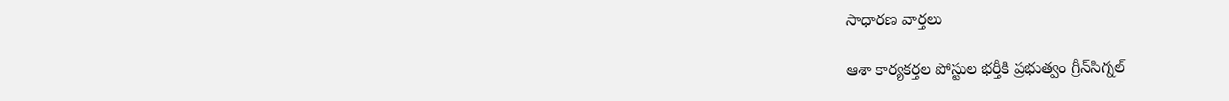సాధారణ వార్తలు

ఆశా కార్యకర్తల పోస్టుల భర్తీకి ప్రభుత్వం గ్రీన్‌సిగ్నల్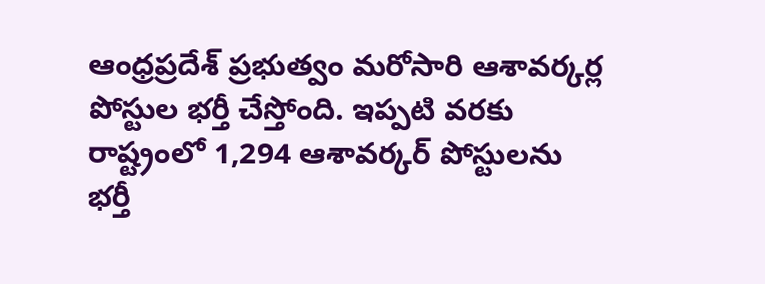ఆంధ్రప్రదేశ్ ప్రభుత్వం మరోసారి ఆశావర్కర్ల పోస్టుల భర్తీ చేస్తోంది. ఇప్పటి వరకు రాష్ట్రంలో 1,294 ఆశావర్కర్ పోస్టులను భర్తీ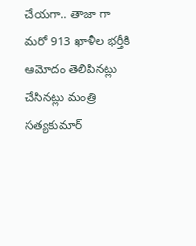చేయగా.. తాజా గా మరో 913 ఖాళీల భర్తీకి ఆమోదం తెలిపినట్లు చేసినట్లు మంత్రి సత్యకుమార్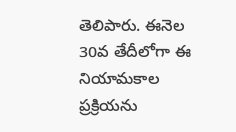తెలిపారు. ఈనెల 30వ తేదీలోగా ఈ నియామకాల ప్రక్రియను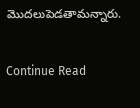మొదలుపెడతామన్నారు.

Continue Read